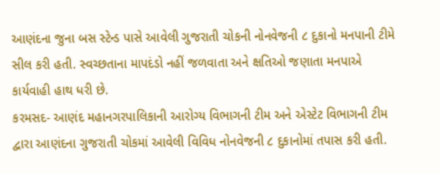આણંદના જુના બસ સ્ટેન્ડ પાસે આવેલી ગુજરાતી ચોકની નોનવેજની ૮ દુકાનો મનપાની ટીમે સીલ કરી હતી. સ્વચ્છતાના માપદંડો નહીં જળવાતા અને ક્ષતિઓ જણાતા મનપાએ કાર્યવાહી હાથ ધરી છે.
કરમસદ- આણંદ મહાનગરપાલિકાની આરોગ્ય વિભાગની ટીમ અને એસ્ટેટ વિભાગની ટીમ દ્વારા આણંદના ગુજરાતી ચોકમાં આવેલી વિવિધ નોનવેજની ૮ દુકાનોમાં તપાસ કરી હતી.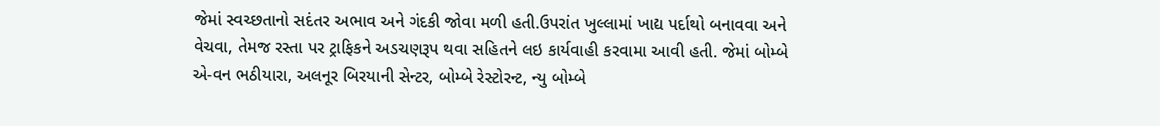જેમાં સ્વચ્છતાનો સદંતર અભાવ અને ગંદકી જોવા મળી હતી.ઉપરાંત ખુલ્લામાં ખાદ્ય પર્દાથો બનાવવા અને વેચવા, તેમજ રસ્તા પર ટ્રાફિકને અડચણરૂપ થવા સહિતને લઇ કાર્યવાહી કરવામા આવી હતી. જેમાં બોમ્બે એ-વન ભઠીયારા, અલનૂર બિરયાની સેન્ટર, બોમ્બે રેસ્ટોરન્ટ, ન્યુ બોમ્બે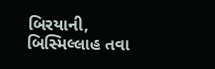બિરયાની, બિસ્મિલ્લાહ તવા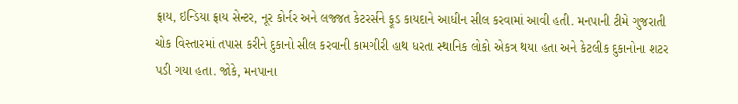ફ્રાય, ઇન્ડિયા ફ્રાય સેન્ટર, નૂર કોર્નર અને લજ્જત કેટરર્સને ફૂડ કાયદાને આધીન સીલ કરવામાં આવી હતી. મનપાની ટીમે ગુજરાતી ચોક વિસ્તારમાં તપાસ કરીને દુકાનો સીલ કરવાની કામગીરી હાથ ધરતા સ્થાનિક લોકો એકત્ર થયા હતા અને કેટલીક દુકાનોના શટર પડી ગયા હતા. જોકે, મનપાના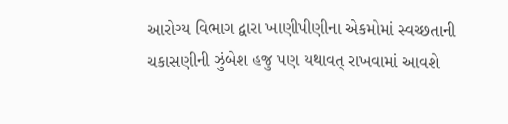આરોગ્ય વિભાગ દ્વારા ખાણીપીણીના એકમોમાં સ્વચ્છતાની ચકાસણીની ઝુંબેશ હજુ પણ યથાવત્ રાખવામાં આવશે